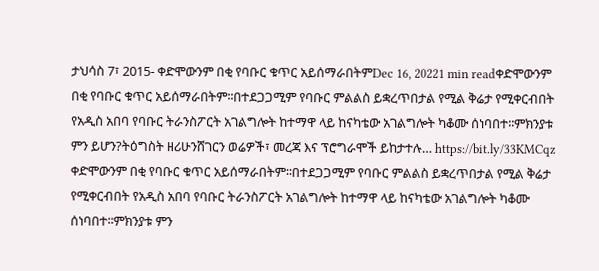ታህሳስ 7፣ 2015- ቀድሞውንም በቂ የባቡር ቁጥር አይሰማራበትምDec 16, 20221 min readቀድሞውንም በቂ የባቡር ቁጥር አይሰማራበትም፡፡በተደጋጋሚም የባቡር ምልልስ ይቋረጥበታል የሚል ቅሬታ የሚቀርብበት የአዲስ አበባ የባቡር ትራንስፖርት አገልግሎት ከተማዋ ላይ ከናካቴው አገልግሎት ካቆሙ ሰነባበተ፡፡ምክንያቱ ምን ይሆን?ትዕግስት ዘሪሁንሸገርን ወሬዎች፣ መረጃ እና ፕሮግራሞች ይከታተሉ… https://bit.ly/33KMCqz
ቀድሞውንም በቂ የባቡር ቁጥር አይሰማራበትም፡፡በተደጋጋሚም የባቡር ምልልስ ይቋረጥበታል የሚል ቅሬታ የሚቀርብበት የአዲስ አበባ የባቡር ትራንስፖርት አገልግሎት ከተማዋ ላይ ከናካቴው አገልግሎት ካቆሙ ሰነባበተ፡፡ምክንያቱ ምን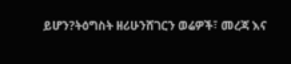ይሆን?ትዕግስት ዘሪሁንሸገርን ወሬዎች፣ መረጃ እና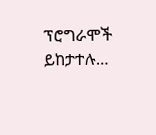ፕሮግራሞች ይከታተሉ…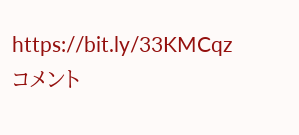https://bit.ly/33KMCqz
コメント